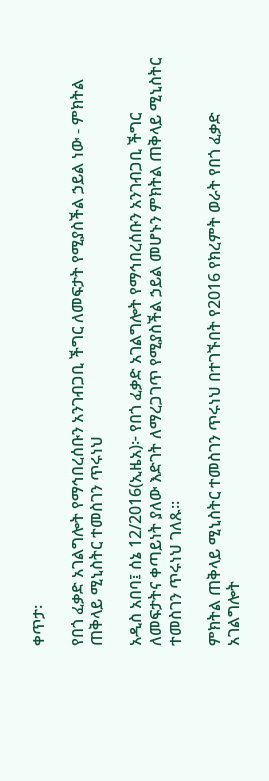ቀጥታ፡

የበጎ ፈቃድ አገልግሎት የማኅበረሰቡን አንገብጋቢ ችግር ለመፍታት የሚያስችል ኃይል ነው - ምክትል ጠቅላይ ሚኒስትር ተመስገን ጥሩነህ

አዲስ አበባ፤ ሰኔ 12/2016(ኢዜአ)፦ የበጎ ፈቃድ አገልግሎት የማኅበረሰቡን አንገብጋቢ ችግር ለመፍታትና ቀጣይነት ያለው እድገት ለማረጋገጥ የሚያስችል ኃይል መሆኑን ምክትል ጠቅላይ ሚኒስትር ተመስገን ጥሩነህ ገለጹ።

ምክትል ጠቅላይ ሚኒስትር ተመስገን ጥሩነህ በተገኙበት የ2016 የክረምት ወራት የበጎ ፈቃድ አገልግሎት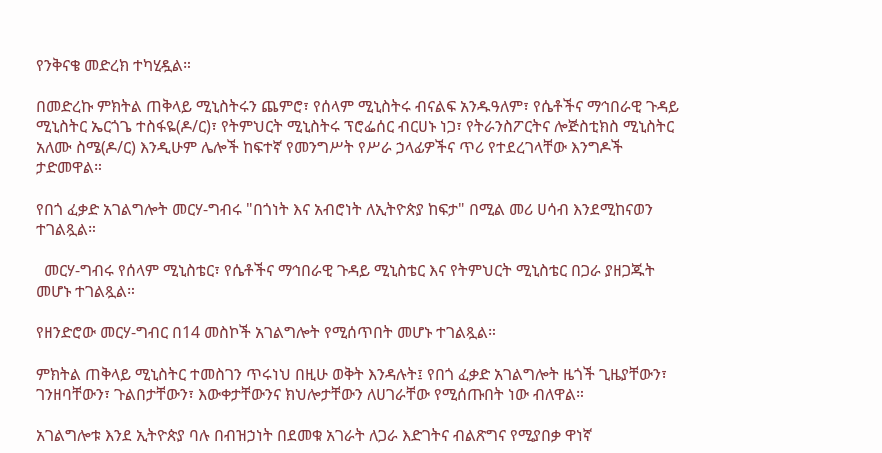የንቅናቄ መድረክ ተካሂዷል።

በመድረኩ ምክትል ጠቅላይ ሚኒስትሩን ጨምሮ፣ የሰላም ሚኒስትሩ ብናልፍ አንዱዓለም፣ የሴቶችና ማኅበራዊ ጉዳይ ሚኒስትር ኤርጎጌ ተስፋዬ(ዶ/ር)፣ የትምህርት ሚኒስትሩ ፕሮፌሰር ብርሀኑ ነጋ፣ የትራንስፖርትና ሎጅስቲክስ ሚኒስትር አለሙ ስሜ(ዶ/ር) እንዲሁም ሌሎች ከፍተኛ የመንግሥት የሥራ ኃላፊዎችና ጥሪ የተደረገላቸው እንግዶች ታድመዋል።

የበጎ ፈቃድ አገልግሎት መርሃ-ግብሩ "በጎነት እና አብሮነት ለኢትዮጵያ ከፍታ" በሚል መሪ ሀሳብ እንደሚከናወን ተገልጿል።

  መርሃ-ግብሩ የሰላም ሚኒስቴር፣ የሴቶችና ማኅበራዊ ጉዳይ ሚኒስቴር እና የትምህርት ሚኒስቴር በጋራ ያዘጋጁት መሆኑ ተገልጿል።

የዘንድሮው መርሃ-ግብር በ14 መስኮች አገልግሎት የሚሰጥበት መሆኑ ተገልጿል።

ምክትል ጠቅላይ ሚኒስትር ተመስገን ጥሩነህ በዚሁ ወቅት እንዳሉት፤ የበጎ ፈቃድ አገልግሎት ዜጎች ጊዜያቸውን፣ ገንዘባቸውን፣ ጉልበታቸውን፣ እውቀታቸውንና ክህሎታቸውን ለሀገራቸው የሚሰጡበት ነው ብለዋል።

አገልግሎቱ እንደ ኢትዮጵያ ባሉ በብዝኃነት በደመቁ አገራት ለጋራ እድገትና ብልጽግና የሚያበቃ ዋነኛ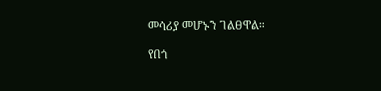መሳሪያ መሆኑን ገልፀዋል።

የበጎ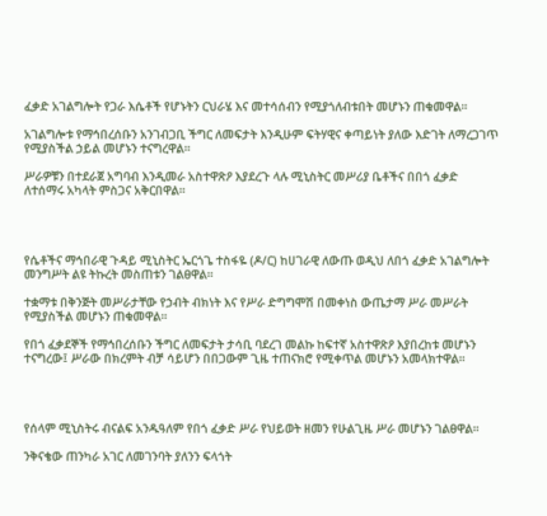ፈቃድ አገልግሎት የጋራ እሴቶች የሆኑትን ርህራሄ እና መተሳሰብን የሚያጎለብቱበት መሆኑን ጠቁመዋል።

አገልግሎቱ የማኅበረሰቡን አንገብጋቢ ችግር ለመፍታት እንዲሁም ፍትሃዊና ቀጣይነት ያለው እድገት ለማረጋገጥ የሚያስችል ኃይል መሆኑን ተናግረዋል።

ሥራዎቹን በተደራጀ አግባብ እንዲመራ አስተዋጽዖ እያደረጉ ላሉ ሚኒስትር መሥሪያ ቤቶችና በበጎ ፈቃድ ለተሰማሩ አካላት ምስጋና አቅርበዋል።




የሴቶችና ማኅበራዊ ጉዳይ ሚኒስትር ኤርጎጌ ተስፋዬ (ዶ/ር) ከሀገራዊ ለውጡ ወዲህ ለበጎ ፈቃድ አገልግሎት መንግሥት ልዩ ትኩረት መስጠቱን ገልፀዋል።

ተቋማቱ በቅንጅት መሥራታቸው የኃብት ብክነት እና የሥራ ድግግሞሽ በመቀነስ ውጤታማ ሥራ መሥራት የሚያስችል መሆኑን ጠቁመዋል።

የበጎ ፈቃደኞች የማኅበረሰቡን ችግር ለመፍታት ታሳቢ ባደረገ መልኩ ከፍተኛ አስተዋጽዖ እያበረከቱ መሆኑን ተናግረው፤ ሥራው በክረምት ብቻ ሳይሆን በበጋውም ጊዜ ተጠናክሮ የሚቀጥል መሆኑን አመላክተዋል።




የሰላም ሚኒስትሩ ብናልፍ አንዱዓለም የበጎ ፈቃድ ሥራ የህይወት ዘመን የሁልጊዜ ሥራ መሆኑን ገልፀዋል።

ንቅናቄው ጠንካራ አገር ለመገንባት ያለንን ፍላጎት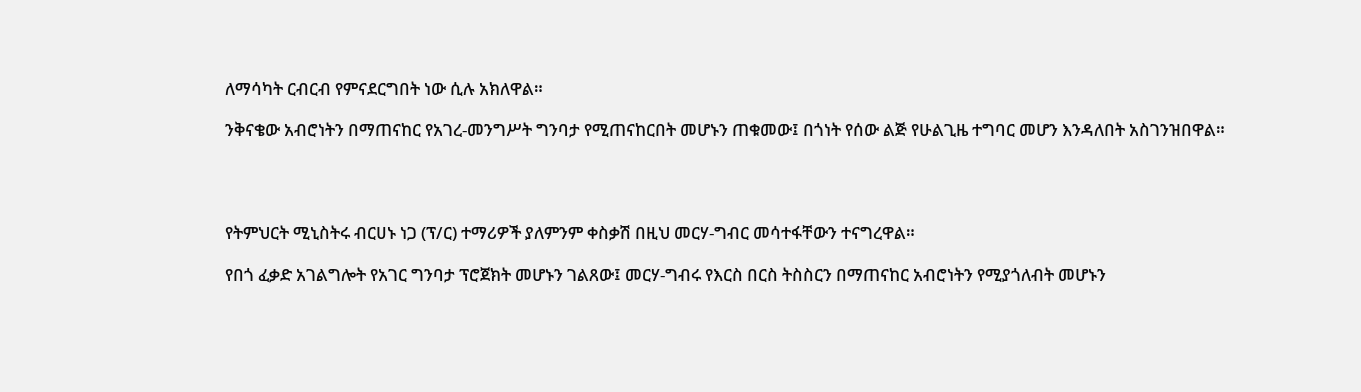ለማሳካት ርብርብ የምናደርግበት ነው ሲሉ አክለዋል።

ንቅናቄው አብሮነትን በማጠናከር የአገረ-መንግሥት ግንባታ የሚጠናከርበት መሆኑን ጠቁመው፤ በጎነት የሰው ልጅ የሁልጊዜ ተግባር መሆን እንዳለበት አስገንዝበዋል።




የትምህርት ሚኒስትሩ ብርሀኑ ነጋ (ፕ/ር) ተማሪዎች ያለምንም ቀስቃሽ በዚህ መርሃ-ግብር መሳተፋቸውን ተናግረዋል።

የበጎ ፈቃድ አገልግሎት የአገር ግንባታ ፕሮጀክት መሆኑን ገልጸው፤ መርሃ-ግብሩ የእርስ በርስ ትስስርን በማጠናከር አብሮነትን የሚያጎለብት መሆኑን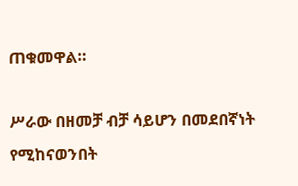ጠቁመዋል።

ሥራው በዘመቻ ብቻ ሳይሆን በመደበኛነት የሚከናወንበት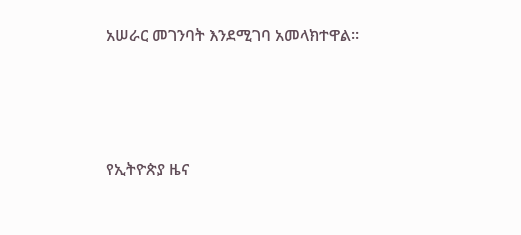አሠራር መገንባት እንደሚገባ አመላክተዋል።





የኢትዮጵያ ዜና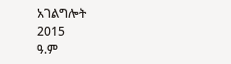አገልግሎት
2015
ዓ.ም